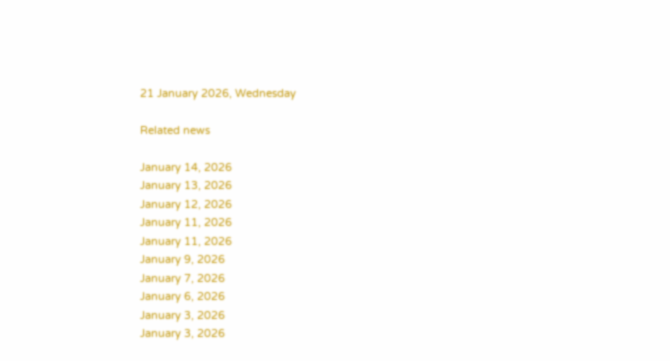21 January 2026, Wednesday

Related news

January 14, 2026
January 13, 2026
January 12, 2026
January 11, 2026
January 11, 2026
January 9, 2026
January 7, 2026
January 6, 2026
January 3, 2026
January 3, 2026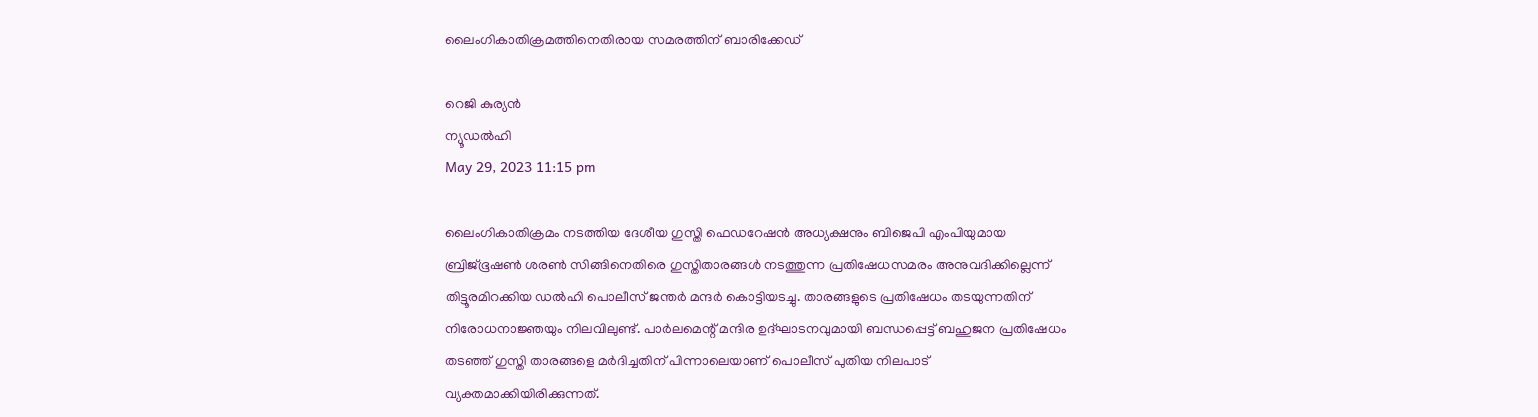ലൈംഗികാതിക്രമത്തിനെതിരായ സമരത്തിന് ബാരിക്കേഡ്

റെജി കുര്യന്‍
ന്യൂഡല്‍ഹി
May 29, 2023 11:15 pm

ലൈംഗികാതിക്രമം നടത്തിയ ദേശീയ ഗുസ്തി ഫെഡറേഷന്‍ അധ്യക്ഷനും ബിജെപി എംപിയുമായ ബ്രിജ്ഭൂഷണ്‍ ശരണ്‍ സിങ്ങിനെതിരെ ഗുസ്തിതാരങ്ങള്‍ നടത്തുന്ന പ്രതിഷേധസമരം അനുവദിക്കില്ലെന്ന് തിട്ടൂരമിറക്കിയ ഡല്‍ഹി പൊലീസ് ജന്തര്‍ മന്ദര്‍ കൊട്ടിയടച്ചു. താരങ്ങളുടെ പ്രതിഷേധം തടയുന്നതിന് നിരോധനാജ്ഞയും നിലവിലുണ്ട്. പാര്‍ലമെന്റ് മന്ദിര ഉദ്ഘാടനവുമായി ബന്ധപ്പെട്ട് ബഹുജന പ്രതിഷേധം തടഞ്ഞ് ഗുസ്തി താരങ്ങളെ മര്‍ദിച്ചതിന് പിന്നാലെയാണ് പൊലീസ് പുതിയ നിലപാട് വ്യക്തമാക്കിയിരിക്കുന്നത്.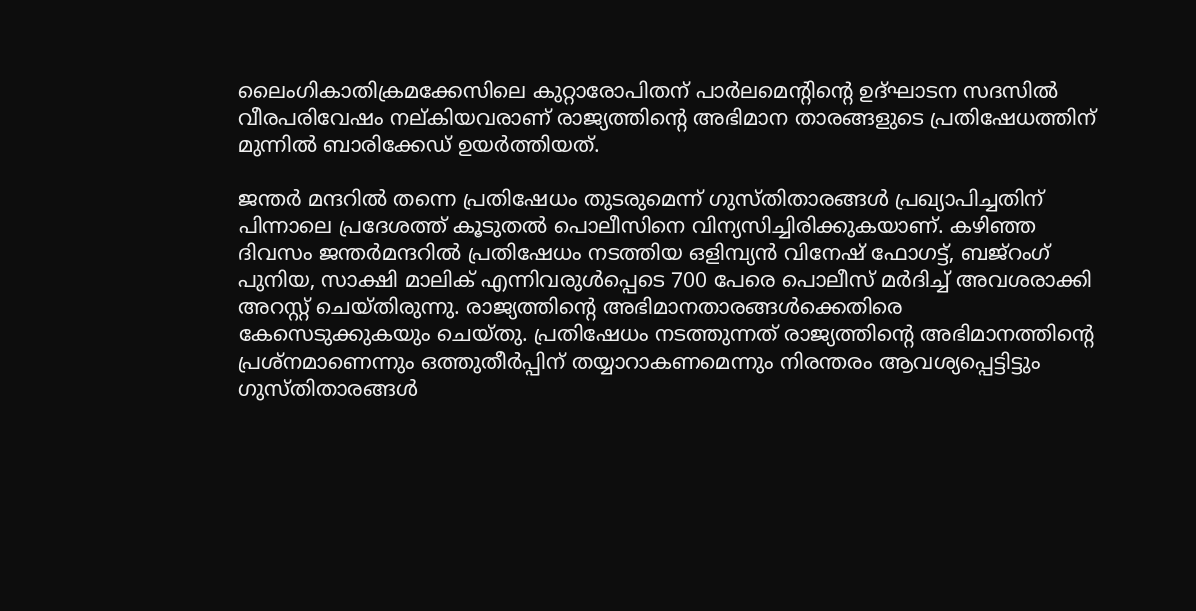ലൈംഗികാതിക്രമക്കേസിലെ കുറ്റാരോപിതന് പാര്‍ലമെന്റിന്റെ ഉദ്ഘാടന സദസില്‍ വീരപരിവേഷം നല്കിയവരാണ് രാജ്യത്തിന്റെ അഭിമാന താരങ്ങളുടെ പ്രതിഷേധത്തിന് മുന്നില്‍ ബാരിക്കേഡ് ഉയര്‍ത്തിയത്.

ജന്തര്‍ മന്ദറില്‍ തന്നെ പ്രതിഷേധം തുടരുമെന്ന് ഗുസ്തിതാരങ്ങള്‍ പ്രഖ്യാപിച്ചതിന് പിന്നാലെ പ്രദേശത്ത് കൂടുതല്‍ പൊലീസിനെ വിന്യസിച്ചിരിക്കുകയാണ്. കഴിഞ്ഞ ദിവസം ജന്തര്‍മന്ദറില്‍ പ്രതിഷേധം നടത്തിയ ഒളിമ്പ്യന്‍ വിനേഷ് ഫോഗട്ട്, ബജ്‌റംഗ് പുനിയ, സാക്ഷി മാലിക് എന്നിവരുള്‍പ്പെടെ 700 പേരെ പൊലീസ് മര്‍ദിച്ച് അവശരാക്കി അറസ്റ്റ് ചെയ്തിരുന്നു. രാജ്യത്തിന്റെ അഭിമാനതാരങ്ങള്‍ക്കെതിരെ കേസെടുക്കുകയും ചെയ്തു. പ്രതിഷേധം നടത്തുന്നത് രാജ്യത്തിന്റെ അഭിമാനത്തിന്റെ പ്രശ്നമാണെന്നും ഒത്തുതീര്‍പ്പിന് തയ്യാറാകണമെന്നും നിരന്തരം ആവശ്യപ്പെട്ടിട്ടും ഗുസ്തിതാരങ്ങള്‍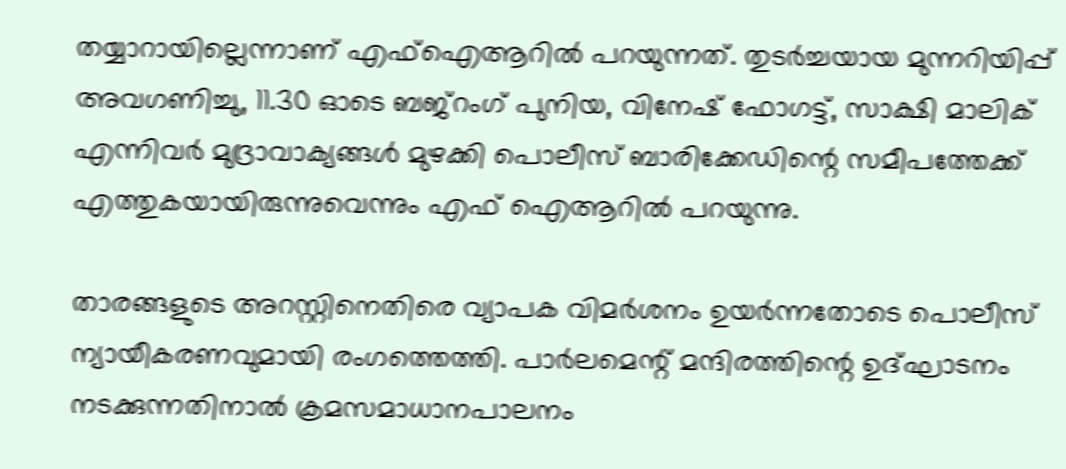തയ്യാറായില്ലെന്നാണ് എഫ്ഐആറില്‍ പറയുന്നത്. തുടര്‍ച്ചയായ മുന്നറിയിപ്പ് അവഗണിച്ചു, 11.30 ഓടെ ബജ്റംഗ് പുനിയ, വിനേഷ് ഫോഗട്ട്, സാക്ഷി മാലിക് എന്നിവര്‍ മുദ്രാവാക്യങ്ങള്‍ മുഴക്കി പൊലീസ് ബാരിക്കേഡിന്റെ സമീപത്തേക്ക് എത്തുകയായിരുന്നുവെന്നും എഫ് ഐആറില്‍ പറയുന്നു.

താരങ്ങളുടെ അറസ്റ്റിനെതിരെ വ്യാപക വിമര്‍ശനം ഉയര്‍ന്നതോടെ പൊലീസ് ന്യായീകരണവുമായി രംഗത്തെത്തി. പാര്‍ലമെന്റ് മന്ദിരത്തിന്റെ ഉദ്ഘാടനം നടക്കുന്നതിനാല്‍ ക്രമസമാധാനപാലനം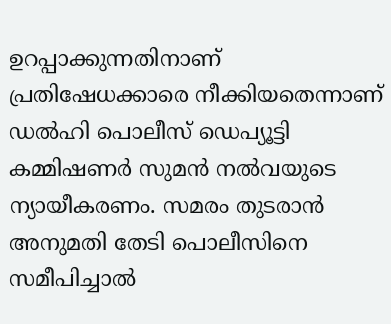ഉറപ്പാക്കുന്നതിനാണ് പ്രതിഷേധക്കാരെ നീക്കിയതെന്നാണ് ഡല്‍ഹി പൊലീസ് ഡെപ്യൂട്ടി കമ്മിഷണര്‍ സുമന്‍ നല്‍വയുടെ ന്യായീകരണം. സമരം തുടരാന്‍ അനുമതി തേടി പൊലീസിനെ സമീപിച്ചാല്‍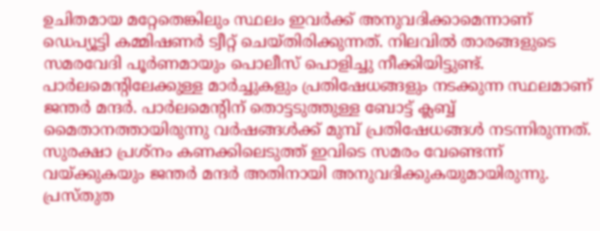ഉചിതമായ മറ്റേതെങ്കിലും സ്ഥലം ഇവര്‍ക്ക് അനുവദിക്കാമെന്നാണ് ഡെപ്യൂട്ടി കമ്മിഷണര്‍ ട്വീറ്റ് ചെയ്തിരിക്കുന്നത്. നിലവില്‍ താരങ്ങളുടെ സമരവേദി പൂര്‍ണമായും പൊലീസ് പൊളിച്ചു നീക്കിയിട്ടുണ്ട്. പാര്‍ലമെന്റിലേക്കുള്ള മാര്‍ച്ചുകളും പ്രതിഷേധങ്ങളും നടക്കുന്ന സ്ഥലമാണ് ജന്തര്‍ മന്ദര്‍. പാര്‍ലമെന്റിന് തൊട്ടടുത്തുള്ള ബോട്ട് ക്ലബ്ബ് മൈതാനത്തായിരുന്നു വര്‍ഷങ്ങള്‍ക്ക് മുമ്പ് പ്രതിഷേധങ്ങള്‍ നടന്നിരുന്നത്. സുരക്ഷാ പ്രശ്നം കണക്കിലെടുത്ത് ഇവിടെ സമരം വേണ്ടെന്ന് വയ്ക്കുകയും ജന്തര്‍ മന്ദര്‍ അതിനായി അനുവദിക്കുകയുമായിരുന്നു. പ്രസ്തുത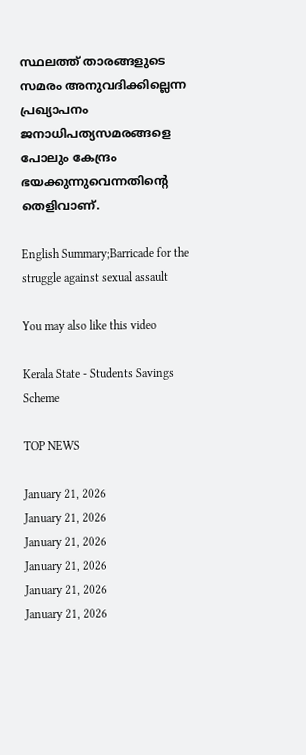സ്ഥലത്ത് താരങ്ങളുടെ സമരം അനുവദിക്കില്ലെന്ന പ്രഖ്യാപനം ജനാധിപത്യസമരങ്ങളെ പോലും കേന്ദ്രം ഭയക്കുന്നുവെന്നതിന്റെ തെളിവാണ്.

English Summary;Barricade for the struggle against sexual assault

You may also like this video

Kerala State - Students Savings Scheme

TOP NEWS

January 21, 2026
January 21, 2026
January 21, 2026
January 21, 2026
January 21, 2026
January 21, 2026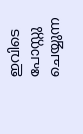ഇവിടെ പോസ്റ്റു ചെയ്യുന്ന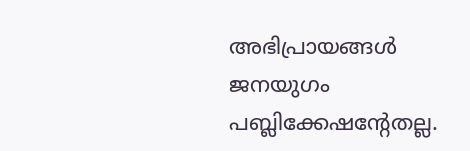അഭിപ്രായങ്ങള്‍ ജനയുഗം പബ്ലിക്കേഷന്റേതല്ല.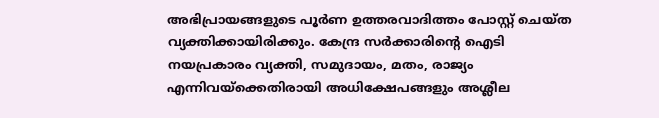അഭിപ്രായങ്ങളുടെ പൂര്‍ണ ഉത്തരവാദിത്തം പോസ്റ്റ് ചെയ്ത വ്യക്തിക്കായിരിക്കും. കേന്ദ്ര സര്‍ക്കാരിന്റെ ഐടി നയപ്രകാരം വ്യക്തി, സമുദായം, മതം, രാജ്യം എന്നിവയ്‌ക്കെതിരായി അധിക്ഷേപങ്ങളും അശ്ലീല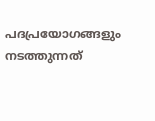പദപ്രയോഗങ്ങളും നടത്തുന്നത്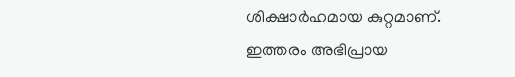ശിക്ഷാര്‍ഹമായ കുറ്റമാണ്. ഇത്തരം അഭിപ്രായ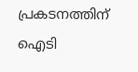പ്രകടനത്തിന് ഐടി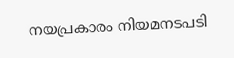നയപ്രകാരം നിയമനടപടി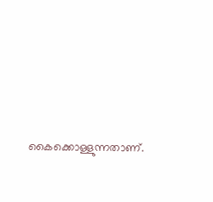കൈക്കൊള്ളുന്നതാണ്.